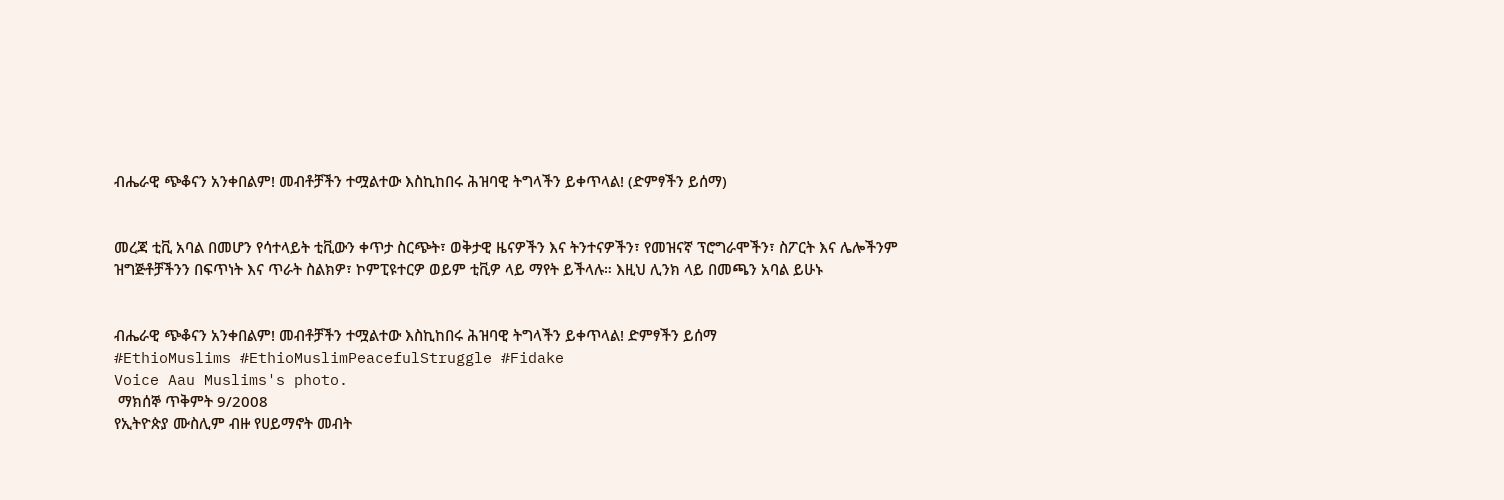ብሔራዊ ጭቆናን አንቀበልም! መብቶቻችን ተሟልተው እስኪከበሩ ሕዝባዊ ትግላችን ይቀጥላል! (ድምፃችን ይሰማ)


መረጃ ቲቪ አባል በመሆን የሳተላይት ቲቪውን ቀጥታ ስርጭት፣ ወቅታዊ ዜናዎችን እና ትንተናዎችን፣ የመዝናኛ ፕሮግራሞችን፣ ስፖርት እና ሌሎችንም ዝግጅቶቻችንን በፍጥነት እና ጥራት ስልክዎ፣ ኮምፒዩተርዎ ወይም ቲቪዎ ላይ ማየት ይችላሉ። እዚህ ሊንክ ላይ በመጫን አባል ይሁኑ


ብሔራዊ ጭቆናን አንቀበልም! መብቶቻችን ተሟልተው እስኪከበሩ ሕዝባዊ ትግላችን ይቀጥላል! ድምፃችን ይሰማ
#EthioMuslims #EthioMuslimPeacefulStruggle #Fidake
Voice Aau Muslims's photo.
 ማክሰኞ ጥቅምት 9/2008
የኢትዮጵያ ሙስሊም ብዙ የሀይማኖት መብት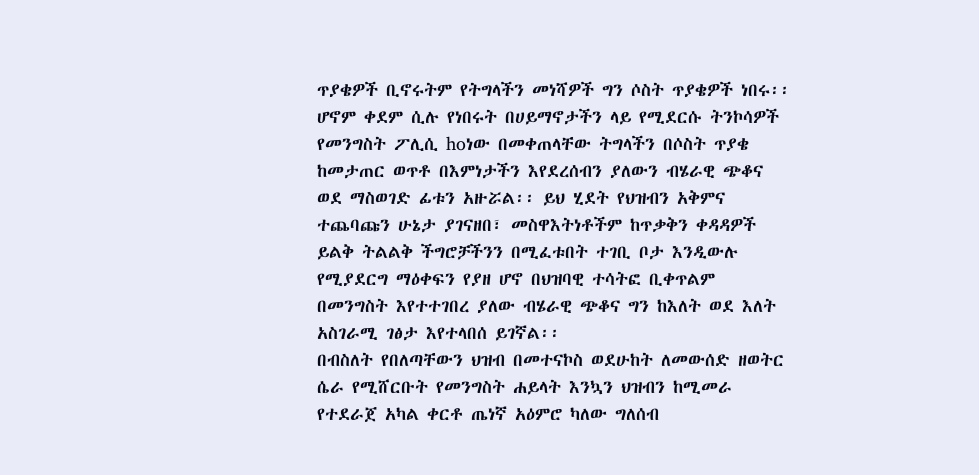ጥያቄዎች ቢኖሩትም የትግላችን መነሻዎች ግን ሶስት ጥያቄዎች ነበሩ፡፡ ሆኖም ቀደም ሲሉ የነበሩት በሀይማኖታችን ላይ የሚደርሱ ትንኮሳዎች የመንግስት ፖሊሲ hoነው በመቀጠላቸው ትግላችን በሶስት ጥያቄ ከመታጠር ወጥቶ በእምነታችን እየደረሰብን ያለውን ብሄራዊ ጭቆና ወደ ማስወገድ ፊቱን አዙሯል፡፡ ይህ ሂደት የህዝብን አቅምና ተጨባጩን ሁኔታ ያገናዘበ፣ መስዋእትነቶችም ከጥቃቅን ቀዳዳዎች ይልቅ ትልልቅ ችግሮቻችንን በሚፈቱበት ተገቢ ቦታ እንዲውሉ የሚያደርግ ማዕቀፍን የያዘ ሆኖ በህዝባዊ ተሳትፎ ቢቀጥልም በመንግስት እየተተገበረ ያለው ብሄራዊ ጭቆና ግን ከእለት ወደ እለት አስገራሚ ገፅታ እየተላበሰ ይገኛል፡፡
በብስለት የበለጣቸውን ህዝብ በመተናኮስ ወደሁከት ለመውሰድ ዘወትር ሴራ የሚሸርቡት የመንግስት ሐይላት እንኳን ህዝብን ከሚመራ የተደራጀ አካል ቀርቶ ጤነኛ አዕምሮ ካለው ግለሰብ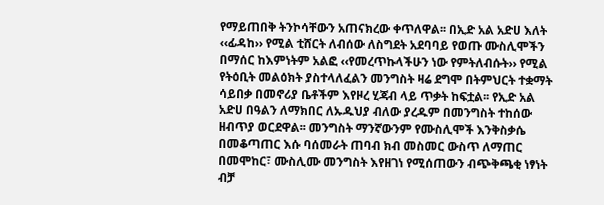የማይጠበቅ ትንኮሳቸውን አጠናክረው ቀጥለዋል፡፡ በኢድ አል አድሀ እለት ‹‹ፊዳከ›› የሚል ቲሸርት ለብሰው ለስግደት አደባባይ የወጡ ሙስሊሞችን በማሰር ከእምነትም አልፎ ‹‹የመረጥኩላችሁን ነው የምትለብሱት›› የሚል የትዕቢት መልዕክት ያስተላለፈልን መንግስት ዛሬ ደግሞ በትምህርት ተቋማት ሳይበቃ በመኖሪያ ቤቶችም እየዞረ ሂጃብ ላይ ጥቃት ከፍቷል፡፡ የኢድ አል አድሀ በዓልን ለማክበር ለኡዱህያ ብለው ያረዱም በመንግስት ተከሰው ዘብጥያ ወርደዋል፡፡ መንግስት ማንኛውንም የሙስሊሞች እንቅስቃሴ በመቆጣጠር እሱ ባሰመራት ጠባብ ክብ መስመር ውስጥ ለማጠር በመሞከር፣ ሙስሊሙ መንግስት እየዘገነ የሚሰጠውን ብጭቅጫቂ ነፃነት ብቻ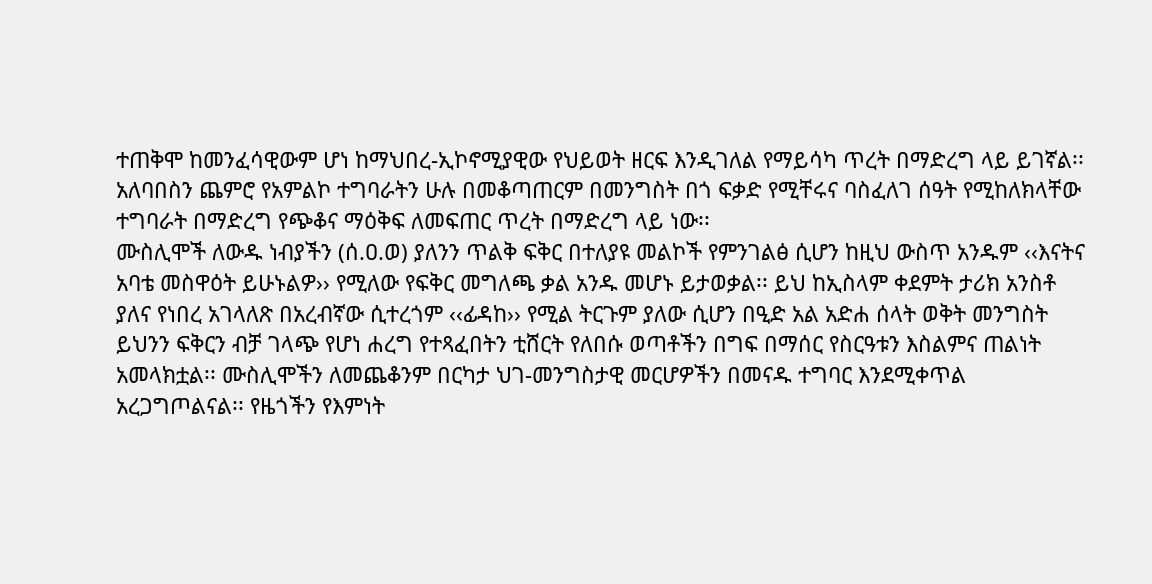ተጠቅሞ ከመንፈሳዊውም ሆነ ከማህበረ-ኢኮኖሚያዊው የህይወት ዘርፍ እንዲገለል የማይሳካ ጥረት በማድረግ ላይ ይገኛል፡፡ አለባበስን ጨምሮ የአምልኮ ተግባራትን ሁሉ በመቆጣጠርም በመንግስት በጎ ፍቃድ የሚቸሩና ባስፈለገ ሰዓት የሚከለክላቸው ተግባራት በማድረግ የጭቆና ማዕቅፍ ለመፍጠር ጥረት በማድረግ ላይ ነው፡፡
ሙስሊሞች ለውዱ ነብያችን (ሰ.ዐ.ወ) ያለንን ጥልቅ ፍቅር በተለያዩ መልኮች የምንገልፅ ሲሆን ከዚህ ውስጥ አንዱም ‹‹እናትና አባቴ መስዋዕት ይሁኑልዎ›› የሚለው የፍቅር መግለጫ ቃል አንዱ መሆኑ ይታወቃል፡፡ ይህ ከኢስላም ቀደምት ታሪክ አንስቶ ያለና የነበረ አገላለጽ በአረብኛው ሲተረጎም ‹‹ፊዳከ›› የሚል ትርጉም ያለው ሲሆን በዒድ አል አድሐ ሰላት ወቅት መንግስት ይህንን ፍቅርን ብቻ ገላጭ የሆነ ሐረግ የተጻፈበትን ቲሸርት የለበሱ ወጣቶችን በግፍ በማሰር የስርዓቱን እስልምና ጠልነት አመላክቷል፡፡ ሙስሊሞችን ለመጨቆንም በርካታ ህገ-መንግስታዊ መርሆዎችን በመናዱ ተግባር እንደሚቀጥል አረጋግጦልናል፡፡ የዜጎችን የእምነት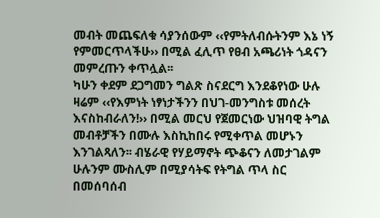መብት መጨፍለቁ ሳያንሰውም ‹‹የምትለብሱትንም እኔ ነኝ የምመርጥላችሁ›› በሚል ፈሊጥ የፀብ አጫሪነት ጎዳናን መምረጡን ቀጥሏል፡፡
ካሁን ቀደም ደጋግመን ግልጽ ስናደርግ እንደቆየነው ሁሉ ዛሬም ‹‹የእምነት ነፃነታችንን በህገ-መንግስቱ መሰረት እናስከብራለን!›› በሚል መርህ የጀመርነው ህዝባዊ ትግል መብቶቻችን በሙሉ እስኪከበሩ የሚቀጥል መሆኑን እንገልጻለን፡፡ ብሄራዊ የሃይማኖት ጭቆናን ለመታገልም ሁሉንም ሙስሊም በሚያሳትፍ የትግል ጥላ ስር በመሰባሰብ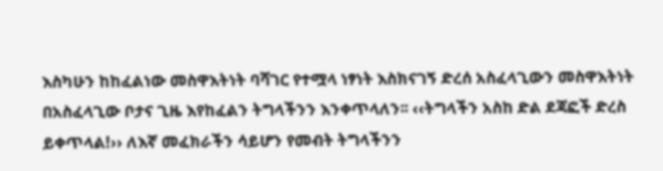እስካሁን ከከፈልነው መስዋእትነት ባሻገር የተሟላ ነፃነት እስክናገኝ ድረሰ አስፈላጊውን መስዋእትነት በአስፈላጊው ቦታና ጊዜ እየከፈልን ትግላችንን እንቀጥላለን፡፡ ‹‹ትግላችን አስከ ድል ደጃፎች ድረስ ይቀጥላል!›› ለእኛ መፈክራችን ሳይሆን የመብት ትግላችንን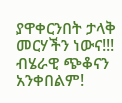ያዋቀርንበት ታላቅ መርሃችን ነውና!!!
ብሄራዊ ጭቆናን አንቀበልም!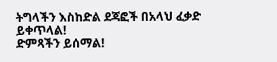ትግላችን እስከድል ደጃፎች በአላህ ፈቃድ ይቀጥላል!
ድምጻችን ይሰማል!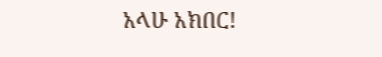አላሁ አክበር!